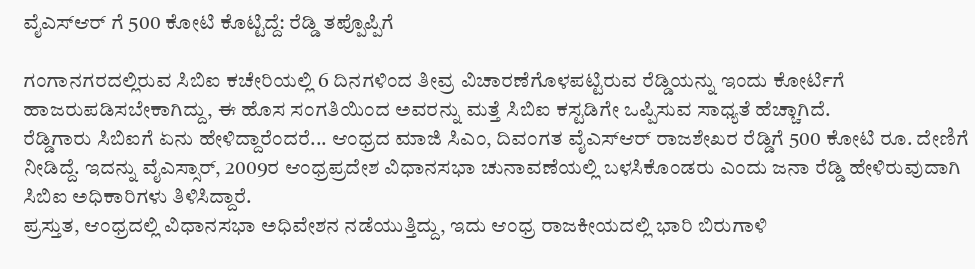ವೈಎಸ್ಆರ್ ಗೆ 500 ಕೋಟಿ ಕೊಟ್ಟಿದ್ದೆ: ರೆಡ್ಡಿ ತಪ್ಪೊಪ್ಪಿಗೆ

ಗಂಗಾನಗರದಲ್ಲಿರುವ ಸಿಬಿಐ ಕಚೇರಿಯಲ್ಲಿ 6 ದಿನಗಳಿಂದ ತೀವ್ರ ವಿಚಾರಣೆಗೊಳಪಟ್ಟಿರುವ ರೆಡ್ಡಿಯನ್ನು ಇಂದು ಕೋರ್ಟಿಗೆ ಹಾಜರುಪಡಿಸಬೇಕಾಗಿದ್ದು, ಈ ಹೊಸ ಸಂಗತಿಯಿಂದ ಅವರನ್ನು ಮತ್ತೆ ಸಿಬಿಐ ಕಸ್ಟಡಿಗೇ ಒಪ್ಪಿಸುವ ಸಾಧ್ಯತೆ ಹೆಚ್ಚಾಗಿದೆ.
ರೆಡ್ಡಿಗಾರು ಸಿಬಿಐಗೆ ಏನು ಹೇಳಿದ್ದಾರೆಂದರೆ... ಆಂಧ್ರದ ಮಾಜಿ ಸಿಎಂ, ದಿವಂಗತ ವೈಎಸ್ಆರ್ ರಾಜಶೇಖರ ರೆಡ್ಡಿಗೆ 500 ಕೋಟಿ ರೂ. ದೇಣಿಗೆ ನೀಡಿದ್ದೆ. ಇದನ್ನು ವೈಎಸ್ಸಾರ್, 2009ರ ಆಂಧ್ರಪ್ರದೇಶ ವಿಧಾನಸಭಾ ಚುನಾವಣೆಯಲ್ಲಿ ಬಳಸಿಕೊಂಡರು ಎಂದು ಜನಾ ರೆಡ್ಡಿ ಹೇಳಿರುವುದಾಗಿ ಸಿಬಿಐ ಅಧಿಕಾರಿಗಳು ತಿಳಿಸಿದ್ದಾರೆ.
ಪ್ರಸ್ತುತ, ಆಂಧ್ರದಲ್ಲಿ ವಿಧಾನಸಭಾ ಅಧಿವೇಶನ ನಡೆಯುತ್ತಿದ್ದು, ಇದು ಆಂಧ್ರ ರಾಜಕೀಯದಲ್ಲಿ ಭಾರಿ ಬಿರುಗಾಳಿ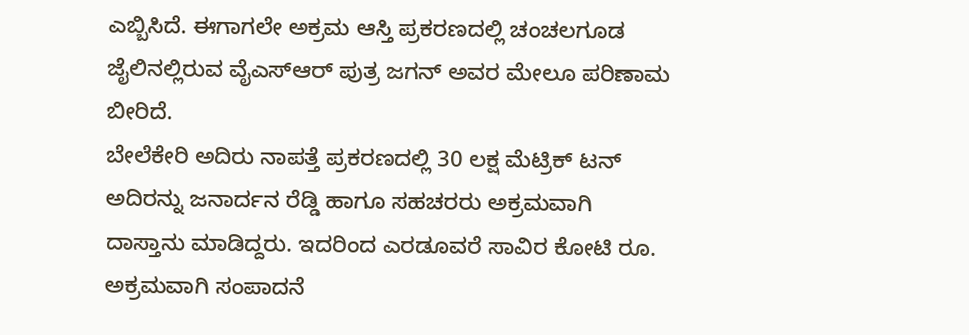ಎಬ್ಬಿಸಿದೆ. ಈಗಾಗಲೇ ಅಕ್ರಮ ಆಸ್ತಿ ಪ್ರಕರಣದಲ್ಲಿ ಚಂಚಲಗೂಡ ಜೈಲಿನಲ್ಲಿರುವ ವೈಎಸ್ಆರ್ ಪುತ್ರ ಜಗನ್ ಅವರ ಮೇಲೂ ಪರಿಣಾಮ ಬೀರಿದೆ.
ಬೇಲೆಕೇರಿ ಅದಿರು ನಾಪತ್ತೆ ಪ್ರಕರಣದಲ್ಲಿ 30 ಲಕ್ಷ ಮೆಟ್ರಿಕ್ ಟನ್ ಅದಿರನ್ನು ಜನಾರ್ದನ ರೆಡ್ಡಿ ಹಾಗೂ ಸಹಚರರು ಅಕ್ರಮವಾಗಿ ದಾಸ್ತಾನು ಮಾಡಿದ್ದರು. ಇದರಿಂದ ಎರಡೂವರೆ ಸಾವಿರ ಕೋಟಿ ರೂ. ಅಕ್ರಮವಾಗಿ ಸಂಪಾದನೆ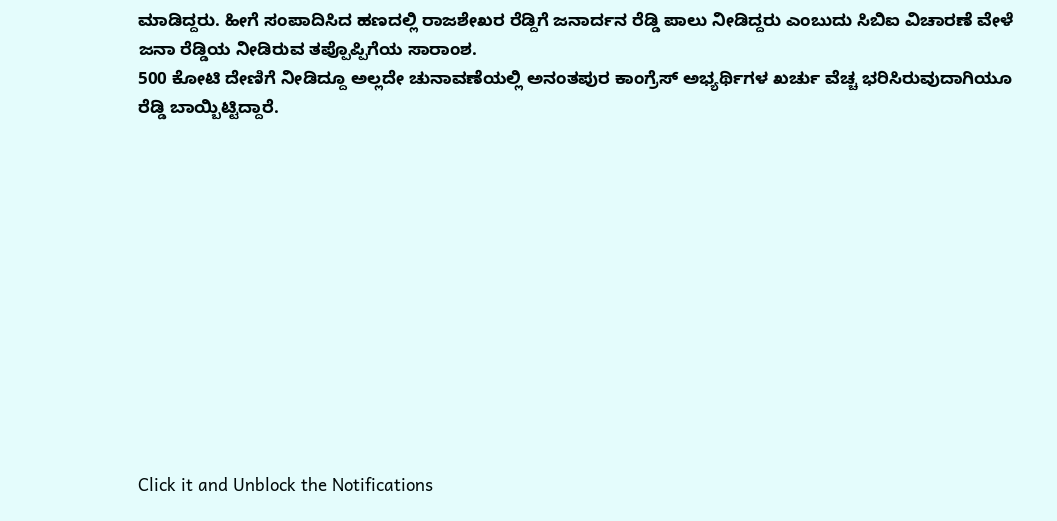ಮಾಡಿದ್ದರು. ಹೀಗೆ ಸಂಪಾದಿಸಿದ ಹಣದಲ್ಲಿ ರಾಜಶೇಖರ ರೆಡ್ದಿಗೆ ಜನಾರ್ದನ ರೆಡ್ಡಿ ಪಾಲು ನೀಡಿದ್ದರು ಎಂಬುದು ಸಿಬಿಐ ವಿಚಾರಣೆ ವೇಳೆ ಜನಾ ರೆಡ್ಡಿಯ ನೀಡಿರುವ ತಪ್ಪೊಪ್ಪಿಗೆಯ ಸಾರಾಂಶ.
500 ಕೋಟಿ ದೇಣಿಗೆ ನೀಡಿದ್ದೂ ಅಲ್ಲದೇ ಚುನಾವಣೆಯಲ್ಲಿ ಅನಂತಪುರ ಕಾಂಗ್ರೆಸ್ ಅಭ್ಯರ್ಥಿಗಳ ಖರ್ಚು ವೆಚ್ಚ ಭರಿಸಿರುವುದಾಗಿಯೂ ರೆಡ್ಡಿ ಬಾಯ್ಬಿಟ್ಟಿದ್ದಾರೆ.












Click it and Unblock the Notifications